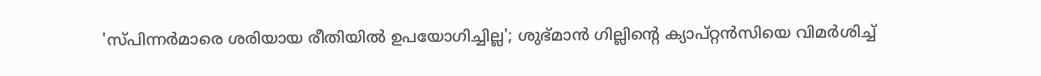'സ്പിന്നര്‍മാരെ ശരിയായ രീതിയില്‍ ഉപയോഗിച്ചില്ല'; ശുഭ്മാന്‍ ഗില്ലിന്റെ ക്യാപ്റ്റന്‍സിയെ വിമര്‍ശിച്ച്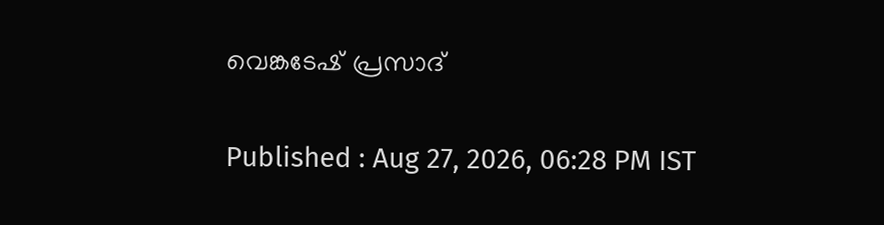വെങ്കടേഷ് പ്രസാദ്

Published : Aug 27, 2026, 06:28 PM IST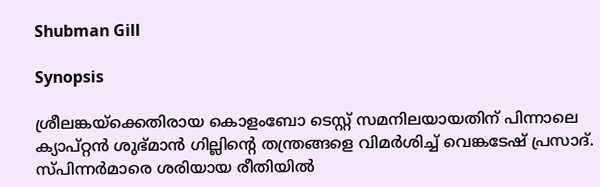Shubman Gill

Synopsis

ശ്രീലങ്കയ്‌ക്കെതിരായ കൊളംബോ ടെസ്റ്റ് സമനിലയായതിന് പിന്നാലെ ക്യാപ്റ്റൻ ശുഭ്മാൻ ഗില്ലിന്റെ തന്ത്രങ്ങളെ വിമർശിച്ച് വെങ്കടേഷ് പ്രസാദ്. സ്പിന്നർമാരെ ശരിയായ രീതിയിൽ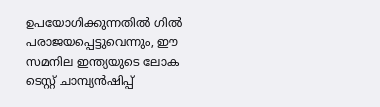ഉപയോഗിക്കുന്നതിൽ ഗിൽ പരാജയപ്പെട്ടുവെന്നും, ഈ സമനില ഇന്ത്യയുടെ ലോക ടെസ്റ്റ് ചാമ്പ്യൻഷിപ്പ്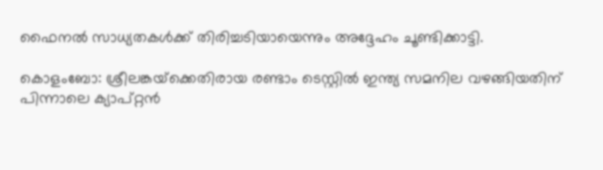ഫൈനൽ സാധ്യതകൾക്ക് തിരിച്ചടിയായെന്നും അദ്ദേഹം ചൂണ്ടിക്കാട്ടി.

കൊളംബോ: ശ്രീലങ്കയ്‌ക്കെതിരായ രണ്ടാം ടെസ്റ്റില്‍ ഇന്ത്യ സമനില വഴങ്ങിയതിന് പിന്നാലെ ക്യാപ്റ്റന്‍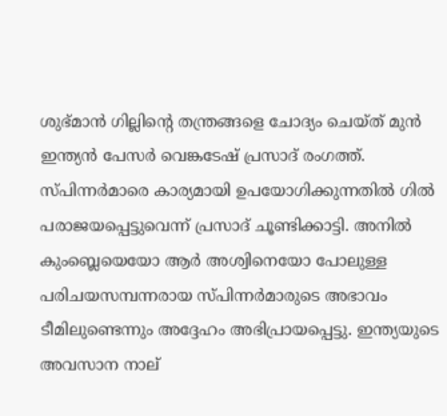ശുഭ്മാന്‍ ഗില്ലിന്റെ തന്ത്രങ്ങളെ ചോദ്യം ചെയ്ത് മുന്‍ ഇന്ത്യന്‍ പേസര്‍ വെങ്കടേഷ് പ്രസാദ് രംഗത്ത്. സ്പിന്നര്‍മാരെ കാര്യമായി ഉപയോഗിക്കുന്നതില്‍ ഗില്‍ പരാജയപ്പെട്ടുവെന്ന് പ്രസാദ് ചൂണ്ടിക്കാട്ടി. അനില്‍ കുംബ്ലെയെയോ ആര്‍ അശ്വിനെയോ പോലുള്ള പരിചയസമ്പന്നരായ സ്പിന്നര്‍മാരുടെ അഭാവം ടീമിലുണ്ടെന്നും അദ്ദേഹം അഭിപ്രായപ്പെട്ടു. ഇന്ത്യയുടെ അവസാന നാല്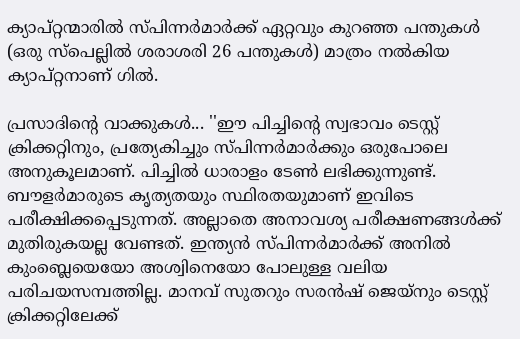ക്യാപ്റ്റന്മാരില്‍ സ്പിന്നര്‍മാര്‍ക്ക് ഏറ്റവും കുറഞ്ഞ പന്തുകള്‍ (ഒരു സ്‌പെല്ലില്‍ ശരാശരി 26 പന്തുകള്‍) മാത്രം നല്‍കിയ ക്യാപ്റ്റനാണ് ഗില്‍.

പ്രസാദിന്റെ വാക്കുകള്‍... ''ഈ പിച്ചിന്റെ സ്വഭാവം ടെസ്റ്റ് ക്രിക്കറ്റിനും, പ്രത്യേകിച്ചും സ്പിന്നര്‍മാര്‍ക്കും ഒരുപോലെ അനുകൂലമാണ്. പിച്ചില്‍ ധാരാളം ടേണ്‍ ലഭിക്കുന്നുണ്ട്. ബൗളര്‍മാരുടെ കൃത്യതയും സ്ഥിരതയുമാണ് ഇവിടെ പരീക്ഷിക്കപ്പെടുന്നത്. അല്ലാതെ അനാവശ്യ പരീക്ഷണങ്ങള്‍ക്ക് മുതിരുകയല്ല വേണ്ടത്. ഇന്ത്യന്‍ സ്പിന്നര്‍മാര്‍ക്ക് അനില്‍ കുംബ്ലെയെയോ അശ്വിനെയോ പോലുള്ള വലിയ പരിചയസമ്പത്തില്ല. മാനവ് സുതറും സരന്‍ഷ് ജെയ്‌നും ടെസ്റ്റ് ക്രിക്കറ്റിലേക്ക്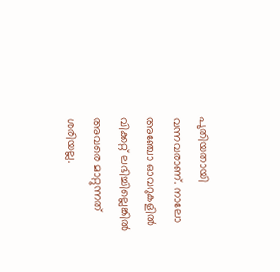പുതിയതായി വന്നവരാണ്. നാലോ അഞ്ചോ ഓവറുകളില്‍ വിക്കറ്റ് ലഭിച്ചില്ലെങ്കില്‍ അവരെ മാറ്റുന്നത് ശരിയല്ല.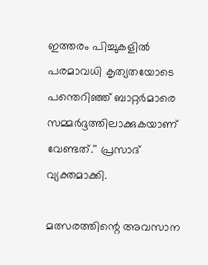ഇത്തരം പിച്ചുകളില്‍ പരമാവധി കൃത്യതയോടെ പന്തെറിഞ്ഞ് ബാറ്റര്‍മാരെ സമ്മര്‍ദ്ദത്തിലാക്കുകയാണ് വേണ്ടത്.'' പ്രസാദ് വ്യക്തമാക്കി.

മത്സരത്തിന്റെ അവസാന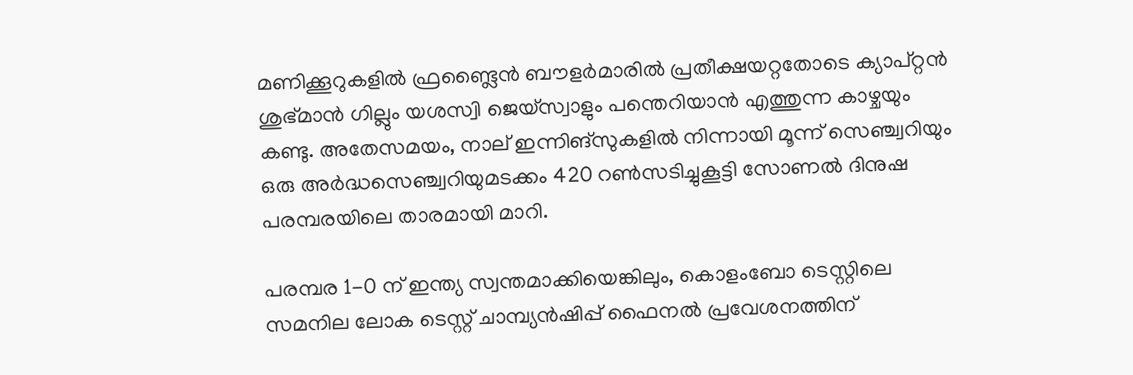മണിക്കൂറുകളില്‍ ഫ്രണ്ട്ലൈന്‍ ബൗളര്‍മാരില്‍ പ്രതീക്ഷയറ്റതോടെ ക്യാപ്റ്റന്‍ ശുഭ്മാന്‍ ഗില്ലും യശസ്വി ജെയ്സ്വാളും പന്തെറിയാന്‍ എത്തുന്ന കാഴ്ചയും കണ്ടു. അതേസമയം, നാല് ഇന്നിങ്സുകളില്‍ നിന്നായി മൂന്ന് സെഞ്ച്വറിയും ഒരു അര്‍ദ്ധസെഞ്ച്വറിയുമടക്കം 420 റണ്‍സടിച്ചുകൂട്ടി സോണല്‍ ദിനുഷ പരമ്പരയിലെ താരമായി മാറി.

പരമ്പര 1-0 ന് ഇന്ത്യ സ്വന്തമാക്കിയെങ്കിലും, കൊളംബോ ടെസ്റ്റിലെ സമനില ലോക ടെസ്റ്റ് ചാമ്പ്യന്‍ഷിപ്പ് ഫൈനല്‍ പ്രവേശനത്തിന്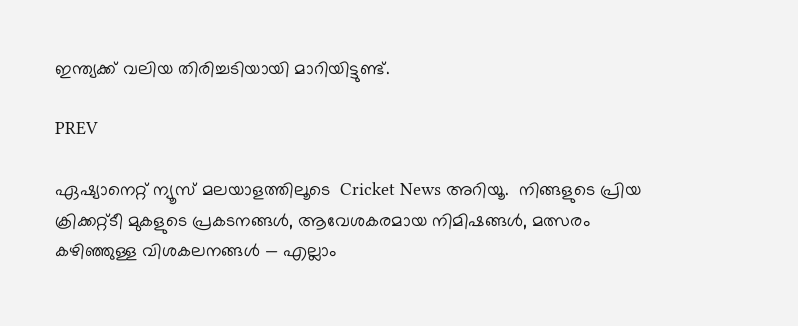ഇന്ത്യക്ക് വലിയ തിരിച്ചടിയായി മാറിയിട്ടുണ്ട്.

PREV

ഏഷ്യാനെറ്റ് ന്യൂസ് മലയാളത്തിലൂടെ  Cricket News അറിയൂ.  നിങ്ങളുടെ പ്രിയ ക്രിക്കറ്റ്ടീ മുകളുടെ പ്രകടനങ്ങൾ, ആവേശകരമായ നിമിഷങ്ങൾ, മത്സരം കഴിഞ്ഞുള്ള വിശകലനങ്ങൾ — എല്ലാം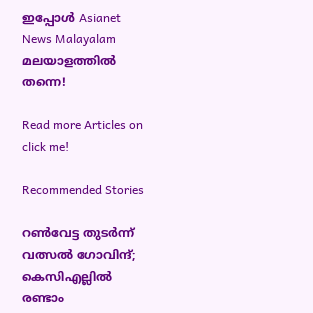ഇപ്പോൾ Asianet News Malayalam മലയാളത്തിൽ തന്നെ!

Read more Articles on
click me!

Recommended Stories

റണ്‍വേട്ട തുടര്‍ന്ന് വത്സല്‍ ഗോവിന്ദ്; കെസിഎല്ലില്‍ രണ്ടാം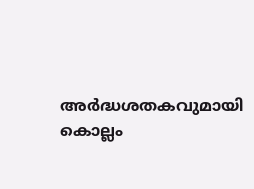അര്‍ദ്ധശതകവുമായി കൊല്ലം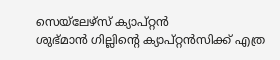സെയ്‌ലേഴ്‌സ് ക്യാപ്റ്റന്‍
ശുഭ്മാന്‍ ഗില്ലിന്റെ ക്യാപ്റ്റന്‍സിക്ക് എത്ര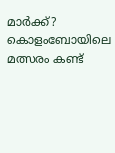മാര്‍ക്ക്? കൊളംബോയിലെ മത്സരം കണ്ട്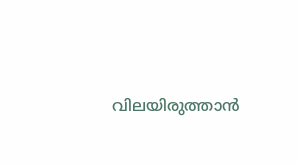വിലയിരുത്താന്‍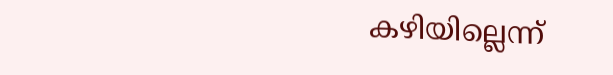കഴിയില്ലെന്ന്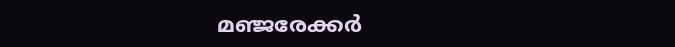മഞ്ജരേക്കര്‍